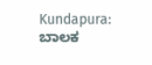Kundapura: ಬಾಲಕ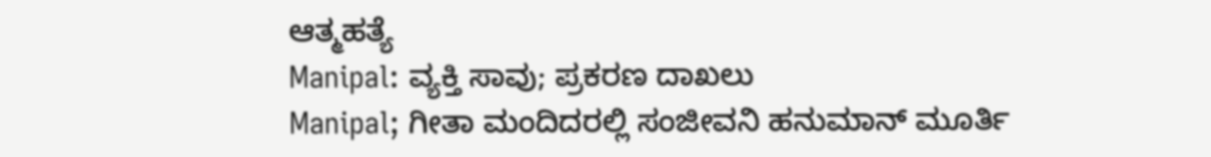ಆತ್ಮಹತ್ಯೆ
Manipal: ವ್ಯಕ್ತಿ ಸಾವು; ಪ್ರಕರಣ ದಾಖಲು
Manipal; ಗೀತಾ ಮಂದಿದರಲ್ಲಿ ಸಂಜೀವನಿ ಹನುಮಾನ್ ಮೂರ್ತಿ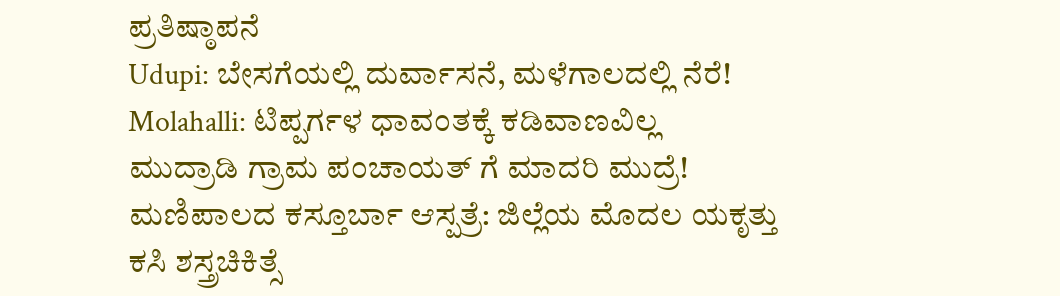ಪ್ರತಿಷ್ಠಾಪನೆ
Udupi: ಬೇಸಗೆಯಲ್ಲಿ ದುರ್ವಾಸನೆ, ಮಳೆಗಾಲದಲ್ಲಿ ನೆರೆ!
Molahalli: ಟಿಪ್ಪರ್ಗಳ ಧಾವಂತಕ್ಕೆ ಕಡಿವಾಣವಿಲ್ಲ
ಮುದ್ರಾಡಿ ಗ್ರಾಮ ಪಂಚಾಯತ್ ಗೆ ಮಾದರಿ ಮುದ್ರೆ!
ಮಣಿಪಾಲದ ಕಸ್ತೂರ್ಬಾ ಆಸ್ಪತ್ರೆ: ಜಿಲ್ಲೆಯ ಮೊದಲ ಯಕೃತ್ತು ಕಸಿ ಶಸ್ತ್ರಚಿಕಿತ್ಸೆ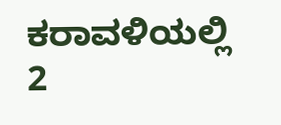ಕರಾವಳಿಯಲ್ಲಿ 2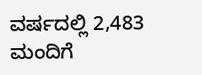ವರ್ಷದಲ್ಲಿ 2,483 ಮಂದಿಗೆ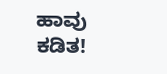ಹಾವು ಕಡಿತ!